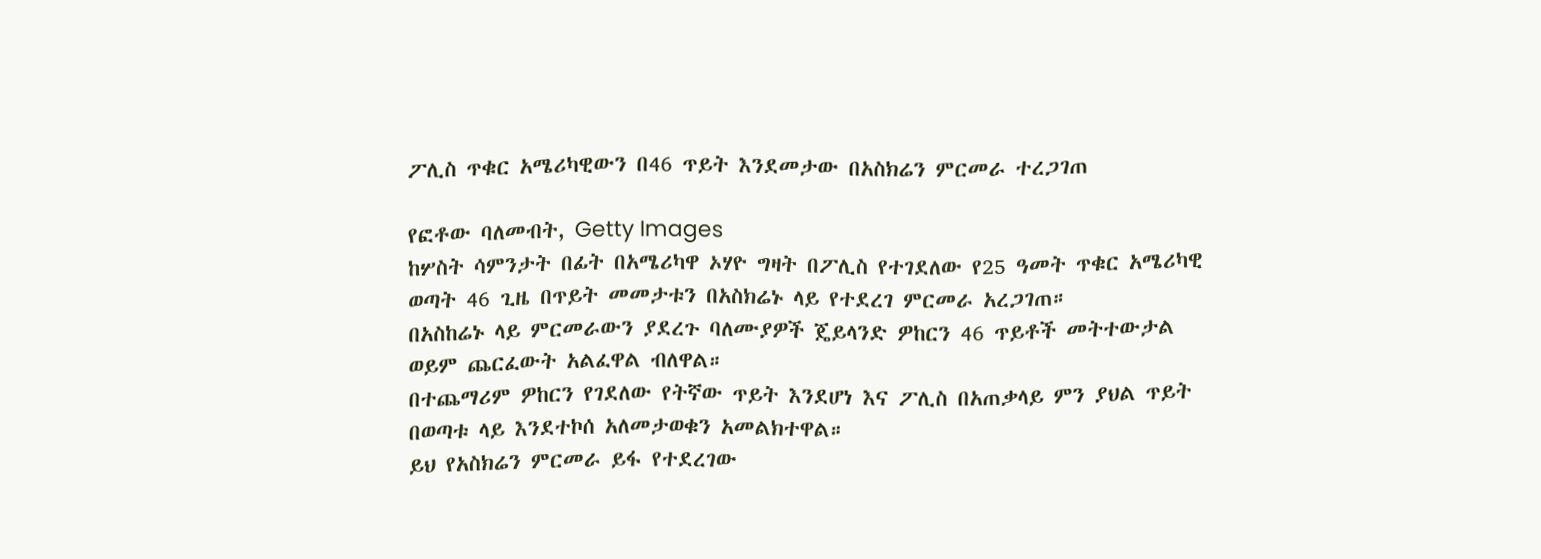ፖሊስ ጥቁር አሜሪካዊውን በ46 ጥይት እንደመታው በአስክሬን ምርመራ ተረጋገጠ

የፎቶው ባለመብት, Getty Images
ከሦስት ሳምንታት በፊት በአሜሪካዋ ኦሃዮ ግዛት በፖሊስ የተገደለው የ25 ዓመት ጥቁር አሜሪካዊ ወጣት 46 ጊዜ በጥይት መመታቱን በአስክሬኑ ላይ የተደረገ ምርመራ አረጋገጠ።
በአስከሬኑ ላይ ምርመራውን ያደረጉ ባለሙያዎች ጄይላንድ ዎከርን 46 ጥይቶች መትተውታል ወይም ጨርፈውት አልፈዋል ብለዋል።
በተጨማሪም ዎከርን የገደለው የትኛው ጥይት እንደሆነ እና ፖሊስ በአጠቃላይ ምን ያህል ጥይት በወጣቱ ላይ እንደተኮሰ አለመታወቁን አመልክተዋል።
ይህ የአስክሬን ምርመራ ይፋ የተደረገው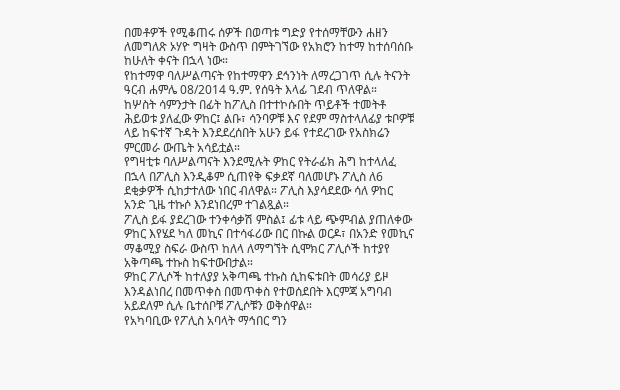በመቶዎች የሚቆጠሩ ሰዎች በወጣቱ ግድያ የተሰማቸውን ሐዘን ለመግለጽ ኦሃዮ ግዛት ውስጥ በምትገኘው የአክሮን ከተማ ከተሰባሰቡ ከሁለት ቀናት በኋላ ነው።
የከተማዋ ባለሥልጣናት የከተማዋን ደኅንነት ለማረጋገጥ ሲሉ ትናንት ዓርብ ሐምሌ 08/2014 ዓ.ም. የሰዓት እላፊ ገደብ ጥለዋል።
ከሦስት ሳምንታት በፊት ከፖሊስ በተተኮሱበት ጥይቶች ተመትቶ ሕይወቱ ያለፈው ዎከር፤ ልቡ፣ ሳንባዎቹ እና የደም ማስተላለፊያ ቱቦዎቹ ላይ ከፍተኛ ጉዳት እንደደረሰበት አሁን ይፋ የተደረገው የአስክሬን ምርመራ ውጤት አሳይቷል።
የግዛቲቱ ባለሥልጣናት እንደሚሉት ዎከር የትራፊክ ሕግ ከተላለፈ በኋላ በፖሊስ እንዲቆም ሲጠየቅ ፍቃደኛ ባለመሆኑ ፖሊስ ለ6 ደቂቃዎች ሲከታተለው ነበር ብለዋል። ፖሊስ እያሳደደው ሳለ ዎከር አንድ ጊዜ ተኩሶ እንደነበረም ተገልጿል።
ፖሊስ ይፋ ያደረገው ተንቀሳቃሽ ምስል፤ ፊቱ ላይ ጭምብል ያጠለቀው ዎከር እየሄደ ካለ መኪና በተሳፋሪው በር በኩል ወርዶ፣ በአንድ የመኪና ማቆሚያ ስፍራ ውስጥ ከለላ ለማግኘት ሲሞክር ፖሊሶች ከተያየ አቅጣጫ ተኩስ ከፍተውበታል።
ዎከር ፖሊሶች ከተለያያ አቅጣጫ ተኩስ ሲከፍቱበት መሳሪያ ይዞ እንዳልነበረ በመጥቀስ በመጥቀስ የተወሰደበት እርምጃ አግባብ አይደለም ሲሉ ቤተሰቦቹ ፖሊሶቹን ወቅሰዋል።
የአካባቢው የፖሊስ አባላት ማኅበር ግን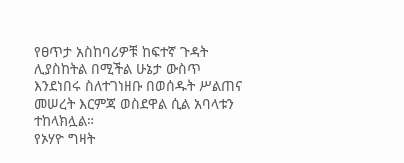የፀጥታ አስከባሪዎቹ ከፍተኛ ጉዳት ሊያስከትል በሚችል ሁኔታ ውስጥ እንደነበሩ ስለተገነዘቡ በወሰዱት ሥልጠና መሠረት እርምጃ ወስደዋል ሲል አባላቱን ተከላክሏል።
የኦሃዮ ግዛት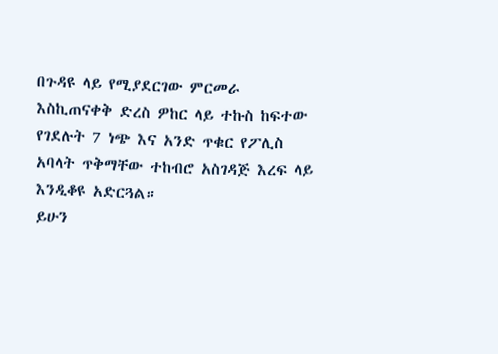በጉዳዩ ላይ የሚያደርገው ምርመራ እስኪጠናቀቅ ድረስ ዎከር ላይ ተኩስ ከፍተው የገደሉት 7 ነጭ እና አንድ ጥቁር የፖሊስ አባላት ጥቅማቸው ተከብሮ አስገዳጅ እረፍ ላይ እንዲቆዩ አድርጓል።
ይሁን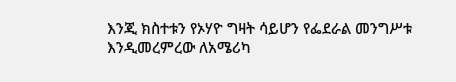እንጂ ክስተቱን የኦሃዮ ግዛት ሳይሆን የፌደራል መንግሥቱ እንዲመረምረው ለአሜሪካ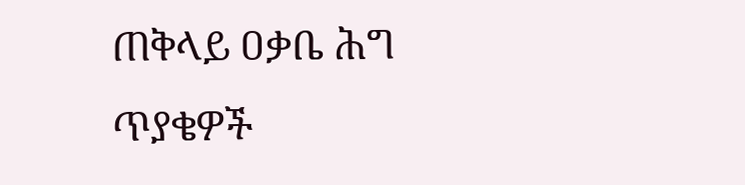ጠቅላይ ዐቃቤ ሕግ ጥያቄዎች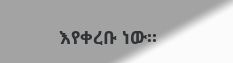እየቀረቡ ነው።